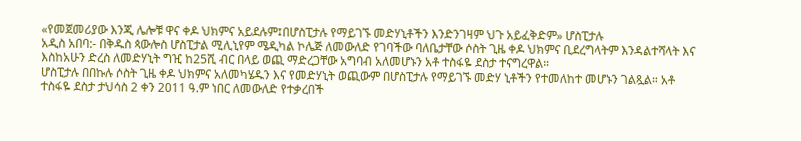«የመጀመሪያው እንጂ ሌሎቹ ዋና ቀዶ ህክምና አይደሉም፤በሆስፒታሉ የማይገኙ መድሃኒቶችን እንድንገዛም ህጉ አይፈቅድም» ሆስፒታሉ
አዲስ አበባ:- በቅዱስ ጳውሎስ ሆስፒታል ሚሊኒየም ሜዲካል ኮሌጅ ለመውለድ የገባችው ባለቤታቸው ሶስት ጊዜ ቀዶ ህክምና ቢደረግላትም እንዳልተሻላት እና እስከአሁን ድረስ ለመድሃኒት ግዢ ከ25ሺ ብር በላይ ወጪ ማድረጋቸው አግባብ አለመሆኑን አቶ ተስፋዬ ደስታ ተናግረዋል።
ሆስፒታሉ በበኩሉ ሶስት ጊዜ ቀዶ ህክምና አለመካሄዱን እና የመድሃኒት ወጪውም በሆስፒታሉ የማይገኙ መድሃ ኒቶችን የተመለከተ መሆኑን ገልጿል። አቶ ተስፋዬ ደስታ ታህሳስ 2 ቀን 2011 ዓ.ም ነበር ለመውለድ የተቃረበች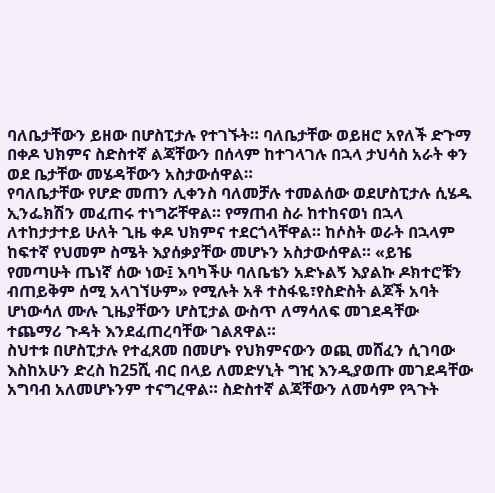ባለቤታቸውን ይዘው በሆስፒታሉ የተገኙት። ባለቤታቸው ወይዘሮ አየለች ድጉማ በቀዶ ህክምና ስድስተኛ ልጃቸውን በሰላም ከተገላገሉ በኋላ ታህሳስ አራት ቀን ወደ ቤታቸው መሄዳቸውን አስታውሰዋል።
የባለቤታቸው የሆድ መጠን ሊቀንስ ባለመቻሉ ተመልሰው ወደሆስፒታሉ ሲሄዱ ኢንፌክሽን መፈጠሩ ተነግሯቸዋል። የማጠብ ስራ ከተከናወነ በኋላ ለተከታታተይ ሁለት ጊዜ ቀዶ ህክምና ተደርጎላቸዋል። ከሶስት ወራት በኋላም ከፍተኛ የህመም ስሜት እያሰቃያቸው መሆኑን አስታውሰዋል። «ይዤ የመጣሁት ጤነኛ ሰው ነው፤ እባካችሁ ባለቤቴን አድኑልኝ እያልኩ ዶክተሮቹን ብጠይቅም ሰሚ አላገኘሁም» የሚሉት አቶ ተስፋዬ፣የስድስት ልጆች አባት ሆነውሳለ ሙሉ ጊዜያቸውን ሆስፒታል ውስጥ ለማሳለፍ መገደዳቸው ተጨማሪ ጉዳት እንደፈጠረባቸው ገልጸዋል።
ስህተቱ በሆስፒታሉ የተፈጸመ በመሆኑ የህክምናውን ወጪ መሸፈን ሲገባው እስከአሁን ድረስ ከ25ሺ ብር በላይ ለመድሃኒት ግዢ እንዲያወጡ መገደዳቸው አግባብ አለመሆኑንም ተናግረዋል። ስድስተኛ ልጃቸውን ለመሳም የጓጉት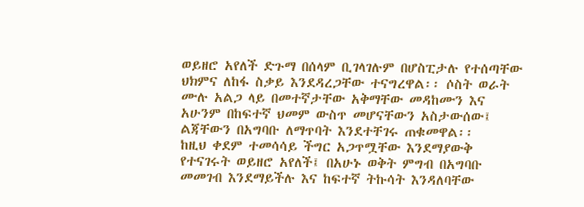ወይዘሮ አየለች ድጉማ በሰላም ቢገላገሉም በሆስፒታሉ የተሰጣቸው ህክምና ለከፋ ስቃይ እንደዳረጋቸው ተናግረዋል፡፡ ሶስት ወራት ሙሉ አልጋ ላይ በመተኛታቸው አቅማቸው መዳከሙን እና አሁንም በከፍተኛ ህመም ውስጥ መሆናቸውን አስታውሰው፤ ልጃቸውን በአግባቡ ለማጥባት እንደተቸገሩ ጠቁመዋል፡፡
ከዚህ ቀደም ተመሳሳይ ችግር አጋጥሟቸው እንደማያውቅ የተናገሩት ወይዘሮ አየለች፤ በአሁኑ ወቅት ምግብ በአግባቡ መመገብ እንደማይችሉ እና ከፍተኛ ትኩሳት እንዳለባቸው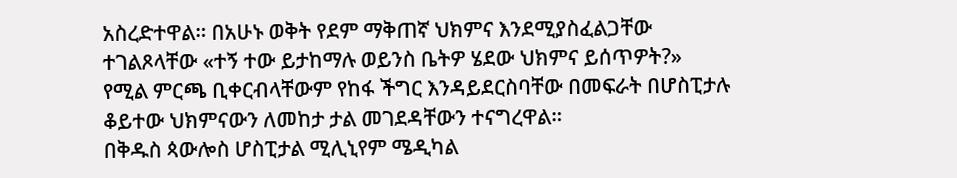አስረድተዋል። በአሁኑ ወቅት የደም ማቅጠኛ ህክምና እንደሚያስፈልጋቸው ተገልጾላቸው «ተኝ ተው ይታከማሉ ወይንስ ቤትዎ ሄደው ህክምና ይሰጥዎት?» የሚል ምርጫ ቢቀርብላቸውም የከፋ ችግር እንዳይደርስባቸው በመፍራት በሆስፒታሉ ቆይተው ህክምናውን ለመከታ ታል መገደዳቸውን ተናግረዋል።
በቅዱስ ጳውሎስ ሆስፒታል ሚሊኒየም ሜዲካል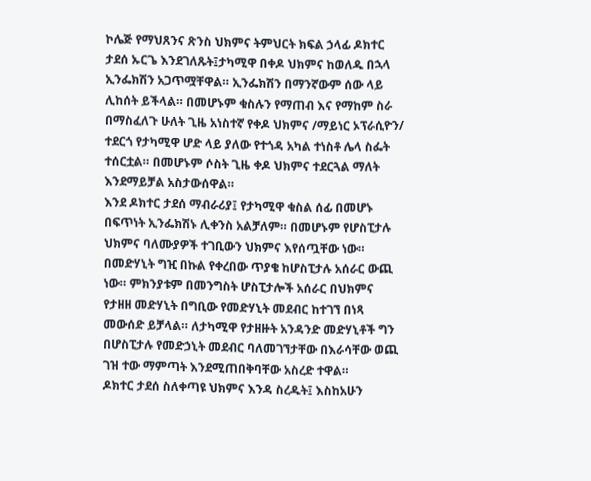ኮሌጅ የማህጸንና ጽንስ ህክምና ትምህርት ክፍል ኃላፊ ዶክተር ታደሰ ኡርጌ እንደገለጹት፤ታካሚዋ በቀዶ ህክምና ከወለዱ በኋላ ኢንፌክሽን አጋጥሟቸዋል። ኢንፌክሽን በማንኛውም ሰው ላይ ሊከሰት ይችላል። በመሆኑም ቁስሉን የማጠብ እና የማከም ስራ በማስፈለጉ ሁለት ጊዜ አነስተኛ የቀዶ ህክምና /ማይነር ኦፕራሲዮን/ ተደርጎ የታካሚዋ ሆድ ላይ ያለው የተጎዳ አካል ተነስቶ ሌላ ስፌት ተሰርቷል። በመሆኑም ሶስት ጊዜ ቀዶ ህክምና ተደርጓል ማለት እንደማይቻል አስታውሰዋል።
እንደ ዶክተር ታደሰ ማብራሪያ፤ የታካሚዋ ቁስል ሰፊ በመሆኑ በፍጥነት ኢንፌክሽኑ ሊቀንስ አልቻለም። በመሆኑም የሆስፒታሉ ህክምና ባለሙያዎች ተገቢውን ህክምና እየሰጧቸው ነው። በመድሃኒት ግዢ በኩል የቀረበው ጥያቄ ከሆስፒታሉ አሰራር ውጪ ነው። ምክንያቱም በመንግስት ሆስፒታሎች አሰራር በህክምና የታዘዘ መድሃኒት በግቢው የመድሃኒት መደብር ከተገኘ በነጻ መውሰድ ይቻላል። ለታካሚዋ የታዘዙት አንዳንድ መድሃኒቶች ግን በሆስፒታሉ የመድኃኒት መደብር ባለመገኘታቸው በእራሳቸው ወጪ ገዝ ተው ማምጣት እንደሚጠበቅባቸው አስረድ ተዋል።
ዶክተር ታደሰ ስለቀጣዩ ህክምና እንዳ ስረዱት፤ እስከአሁን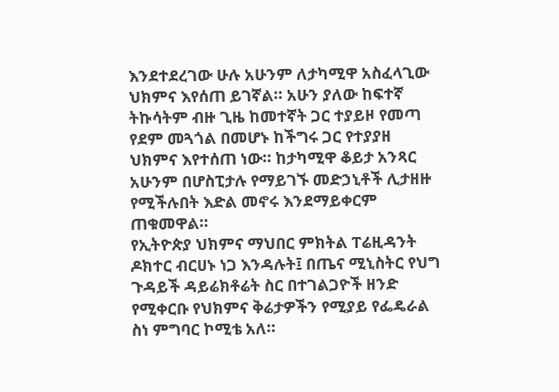እንደተደረገው ሁሉ አሁንም ለታካሚዋ አስፈላጊው ህክምና እየሰጠ ይገኛል። አሁን ያለው ከፍተኛ ትኩሳትም ብዙ ጊዜ ከመተኛት ጋር ተያይዞ የመጣ የደም መጓጎል በመሆኑ ከችግሩ ጋር የተያያዘ ህክምና እየተሰጠ ነው። ከታካሚዋ ቆይታ አንጻር አሁንም በሆስፒታሉ የማይገኙ መድኃኒቶች ሊታዘዙ የሚችሉበት እድል መኖሩ እንደማይቀርም ጠቁመዋል።
የኢትዮጵያ ህክምና ማህበር ምክትል ፐሬዚዳንት ዶክተር ብርሀኑ ነጋ እንዳሉት፤ በጤና ሚኒስትር የህግ ጉዳይች ዳይሬክቶሬት ስር በተገልጋዮች ዘንድ የሚቀርቡ የህክምና ቅሬታዎችን የሚያይ የፌዴራል ስነ ምግባር ኮሚቴ አለ።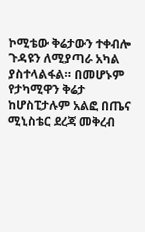ኮሚቴው ቅሬታውን ተቀብሎ ጉዳዩን ለሚያጣራ አካል ያስተላልፋል። በመሆኑም የታካሚዋን ቅሬታ ከሆስፒታሉም አልፎ በጤና ሚኒስቴር ደረጃ መቅረብ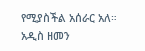የሚያስችል አሰራር አለ።
አዲስ ዘመን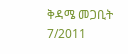ቅዳሜ መጋቢት 7/2011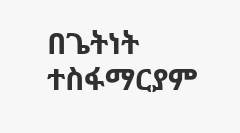በጌትነት ተስፋማርያም